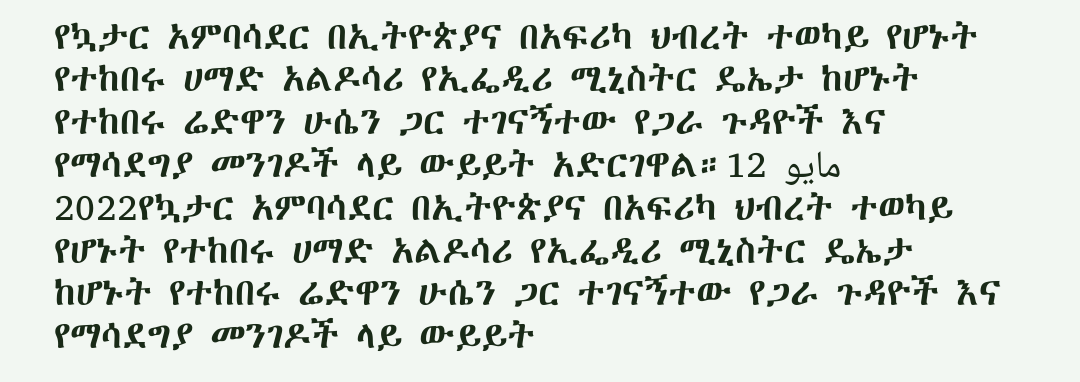የኳታር አምባሳደር በኢትዮጵያና በአፍሪካ ህብረት ተወካይ የሆኑት የተከበሩ ሀማድ አልዶሳሪ የኢፌዲሪ ሚኒስትር ዴኤታ ከሆኑት የተከበሩ ሬድዋን ሁሴን ጋር ተገናኝተው የጋራ ጉዳዮች እና የማሳደግያ መንገዶች ላይ ውይይት አድርገዋል።12 مايو 2022የኳታር አምባሳደር በኢትዮጵያና በአፍሪካ ህብረት ተወካይ የሆኑት የተከበሩ ሀማድ አልዶሳሪ የኢፌዲሪ ሚኒስትር ዴኤታ ከሆኑት የተከበሩ ሬድዋን ሁሴን ጋር ተገናኝተው የጋራ ጉዳዮች እና የማሳደግያ መንገዶች ላይ ውይይት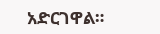አድርገዋል።